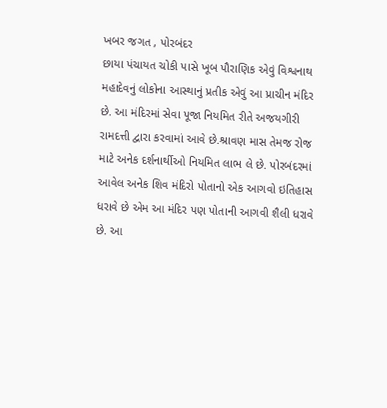ખબર જગત , પોરબંદર
છાયા પંચાયત ચોકી પાસે ખૂબ પૌરાણિક એવું વિશ્વનાથ મહાદેવનું લોકોના આસ્થાનું પ્રતીક એવું આ પ્રાચીન મંદિર છે. આ મંદિરમાં સેવા પૂજા નિયમિત રીતે અજયગીરી રામદત્તી દ્વારા કરવામાં આવે છે.શ્રાવણ માસ તેમજ રોજ માટે અનેક દર્શનાર્થીઓ નિયમિત લાભ લે છે. પોરબંદરમાં આવેલ અનેક શિવ મંદિરો પોતાનો એક આગવો ઇતિહાસ ધરાવે છે એમ આ મંદિર પણ પોતાની આગવી શૈલી ધરાવે છે. આ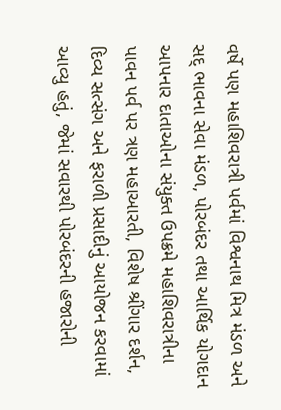વર્ષે પણ મહાશિવરાત્રી પર્વમાં વિશ્વનાથ મિત્ર મંડળ અને સદ્ ભાવના સેવા મંડળ, પોરબંદર તથા આર્થિક યોગદાન આપનાર દાતાઓના સંયુક્ત ઉપક્રમે મહાશિવરાત્રીના પાવન પર્વ પર ત્રણ મહાઆરતી, વિશેષ શ્રીંગાર દર્શન, દિવ્ય સત્સંગ અને ફરાળી પ્રસાદીનું આયોજન કરવામાં આવ્યુ હતું, જેમાં સવારથી પોરબંદરની હજારોની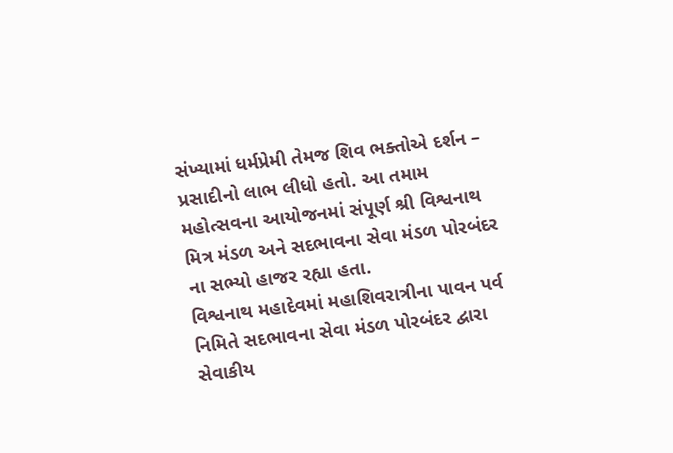સંખ્યામાં ધર્મપ્રેમી તેમજ શિવ ભક્તોએ દર્શન – પ્રસાદીનો લાભ લીધો હતો. આ તમામ મહોત્સવના આયોજનમાં સંપૂર્ણ શ્રી વિશ્વનાથ મિત્ર મંડળ અને સદભાવના સેવા મંડળ પોરબંદર ના સભ્યો હાજર રહ્યા હતા.
વિશ્વનાથ મહાદેવમાં મહાશિવરાત્રીના પાવન પર્વ નિમિતે સદભાવના સેવા મંડળ પોરબંદર દ્વારા સેવાકીય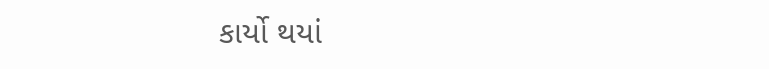કાર્યો થયાં